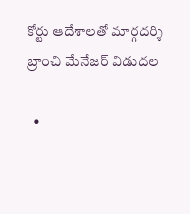కోర్టు ఆదేశాలతో మార్గదర్శి బ్రాంచి మేనేజర్ విడుదల

  •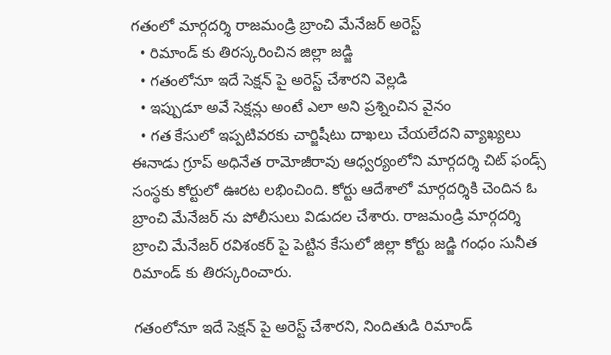గతంలో మార్గదర్శి రాజమండ్రి బ్రాంచి మేనేజర్ అరెస్ట్
  • రిమాండ్ కు తిరస్కరించిన జిల్లా జడ్జి
  • గతంలోనూ ఇదే సెక్షన్ పై అరెస్ట్ చేశారని వెల్లడి
  • ఇప్పుడూ అవే సెక్షన్లు అంటే ఎలా అని ప్రశ్నించిన వైనం
  • గత కేసులో ఇప్పటివరకు చార్జిషీటు దాఖలు చేయలేదని వ్యాఖ్యలు
ఈనాడు గ్రూప్ అధినేత రామోజీరావు ఆధ్వర్యంలోని మార్గదర్శి చిట్ ఫండ్స్ సంస్థకు కోర్టులో ఊరట లభించింది. కోర్టు ఆదేశాలో మార్గదర్శికి చెందిన ఓ బ్రాంచి మేనేజర్ ను పోలీసులు విడుదల చేశారు. రాజమండ్రి మార్గదర్శి బ్రాంచి మేనేజర్ రవిశంకర్ పై పెట్టిన కేసులో జిల్లా కోర్టు జడ్జి గంధం సునీత రిమాండ్ కు తిరస్కరించారు.

గతంలోనూ ఇదే సెక్షన్ పై అరెస్ట్ చేశారని, నిందితుడి రిమాండ్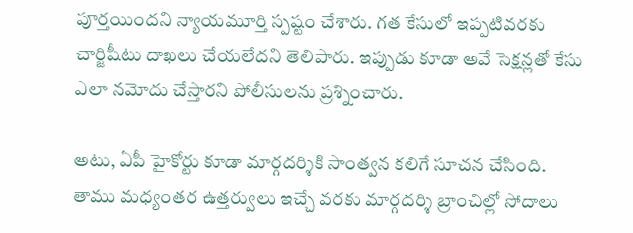పూర్తయిందని న్యాయమూర్తి స్పష్టం చేశారు. గత కేసులో ఇప్పటివరకు చార్జిషీటు దాఖలు చేయలేదని తెలిపారు. ఇప్పుడు కూడా అవే సెక్షన్లతో కేసు ఎలా నమోదు చేస్తారని పోలీసులను ప్రశ్నించారు.

అటు, ఏపీ హైకోర్టు కూడా మార్గదర్శికి సాంత్వన కలిగే సూచన చేసింది. తాము మధ్యంతర ఉత్తర్వులు ఇచ్చే వరకు మార్గదర్శి బ్రాంచిల్లో సోదాలు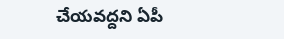చేయవద్దని ఏపీ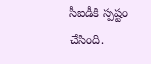సీఐడీకి స్పష్టం చేసింది.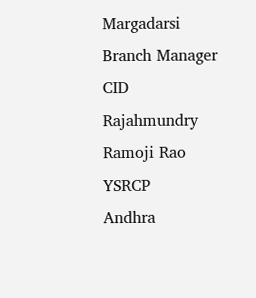Margadarsi
Branch Manager
CID
Rajahmundry
Ramoji Rao
YSRCP
Andhra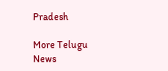Pradesh

More Telugu News